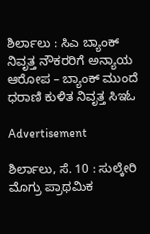ಶಿರ್ಲಾಲು : ಸಿಎ ಬ್ಯಾಂಕ್ ನಿವೃತ್ತ ನೌಕರರಿಗೆ ಅನ್ಯಾಯ ಆರೋಪ – ಬ್ಯಾಂಕ್ ಮುಂದೆ ಧರಾಣಿ ಕುಳಿತ ನಿವೃತ್ತ ಸಿಇಓ

Advertisement

ಶಿರ್ಲಾಲು, ಸೆ. 10 : ಸುಲ್ಕೇರಿ ಮೊಗ್ರು ಪ್ರಾಥಮಿಕ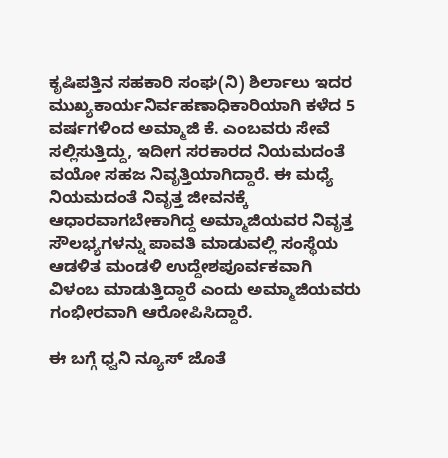ಕೃಷಿಪತ್ತಿನ ಸಹಕಾರಿ ಸಂಘ(ನಿ) ಶಿರ್ಲಾಲು ಇದರ ಮುಖ್ಯಕಾರ್ಯನಿರ್ವಹಣಾಧಿಕಾರಿಯಾಗಿ ಕಳೆದ 5 ವರ್ಷಗಳಿಂದ ಅಮ್ಮಾಜಿ ಕೆ. ಎಂಬವರು ಸೇವೆ ಸಲ್ಲಿಸುತ್ತಿದ್ದು, ಇದೀಗ ಸರಕಾರದ ನಿಯಮದಂತೆ ವಯೋ ಸಹಜ ನಿವೃತ್ತಿಯಾಗಿದ್ದಾರೆ. ಈ ಮಧ್ಯೆ ನಿಯಮದಂತೆ ನಿವೃತ್ತ ಜೀವನಕ್ಕೆ ಆಧಾರವಾಗಬೇಕಾಗಿದ್ದ ಅಮ್ಮಾಜಿಯವರ ನಿವೃತ್ತ ಸೌಲಭ್ಯಗಳನ್ನು ಪಾವತಿ ಮಾಡುವಲ್ಲಿ ಸಂಸ್ಥೆಯ ಆಡಳಿತ ಮಂಡಳಿ ಉದ್ದೇಶಪೂರ್ವಕವಾಗಿ ವಿಳಂಬ ಮಾಡುತ್ತಿದ್ದಾರೆ ಎಂದು ಅಮ್ಮಾಜಿಯವರು ಗಂಭೀರವಾಗಿ ಆರೋಪಿಸಿದ್ದಾರೆ.

ಈ ಬಗ್ಗೆ ಧ್ವನಿ ನ್ಯೂಸ್ ಜೊತೆ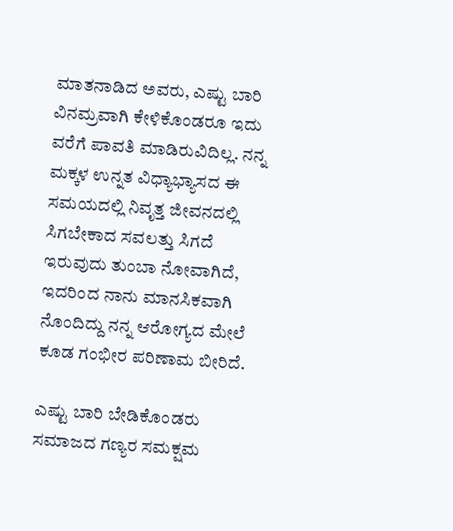ಮಾತನಾಡಿದ ಅವರು, ಎಷ್ಟು ಬಾರಿ ವಿನಮ್ರವಾಗಿ ಕೇಳಿಕೊಂಡರೂ ಇದು ವರೆಗೆ ಪಾವತಿ ಮಾಡಿರುವಿದಿಲ್ಲ. ನನ್ನ ಮಕ್ಕಳ ಉನ್ನತ ವಿಧ್ಯಾಭ್ಯಾಸದ ಈ ಸಮಯದಲ್ಲಿ ನಿವೃತ್ತ ಜೀವನದಲ್ಲಿ ಸಿಗಬೇಕಾದ ಸವಲತ್ತು ಸಿಗದೆ ಇರುವುದು ತುಂಬಾ ನೋವಾಗಿದೆ, ಇದರಿಂದ ನಾನು ಮಾನಸಿಕವಾಗಿ ನೊಂದಿದ್ದು ನನ್ನ ಆರೋಗ್ಯದ ಮೇಲೆ ಕೂಡ ಗಂಭೀರ ಪರಿಣಾಮ ಬೀರಿದೆ.

ಎಷ್ಟು ಬಾರಿ ಬೇಡಿಕೊಂಡರು ಸಮಾಜದ ಗಣ್ಯರ ಸಮಕ್ಷಮ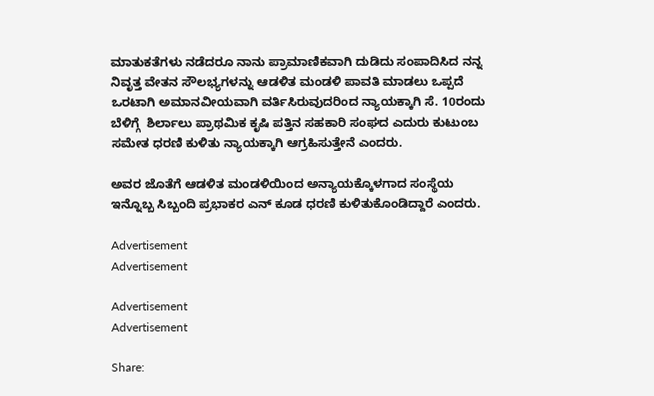ಮಾತುಕತೆಗಳು ನಡೆದರೂ ನಾನು ಪ್ರಾಮಾಣಿಕವಾಗಿ ದುಡಿದು ಸಂಪಾದಿಸಿದ ನನ್ನ ನಿವೃತ್ತ ವೇತನ ಸೌಲಭ್ಯಗಳನ್ನು ಆಡಳಿತ ಮಂಡಳಿ ಪಾವತಿ ಮಾಡಲು ಒಪ್ಪದೆ ಒರಟಾಗಿ ಅಮಾನವೀಯವಾಗಿ ವರ್ತಿಸಿರುವುದರಿಂದ ನ್ಯಾಯಕ್ಕಾಗಿ ಸೆ. 10ರಂದು ಬೆಳಿಗ್ಗೆ  ಶಿರ್ಲಾಲು ಪ್ರಾಥಮಿಕ ಕೃಷಿ ಪತ್ತಿನ ಸಹಕಾರಿ ಸಂಘದ ಎದುರು ಕುಟುಂಬ ಸಮೇತ ಧರಣಿ ಕುಳಿತು ನ್ಯಾಯಕ್ಕಾಗಿ ಆಗ್ರಹಿಸುತ್ತೇನೆ ಎಂದರು.

ಅವರ ಜೊತೆಗೆ ಆಡಳಿತ ಮಂಡಳಿಯಿಂದ ಅನ್ಯಾಯಕ್ಕೊಳಗಾದ ಸಂಸ್ಥೆಯ ಇನ್ನೊಬ್ಬ ಸಿಬ್ಬಂದಿ ಪ್ರಭಾಕರ ಎನ್ ಕೂಡ ಧರಣಿ ಕುಳಿತುಕೊಂಡಿದ್ದಾರೆ ಎಂದರು.

Advertisement
Advertisement

Advertisement
Advertisement

Share: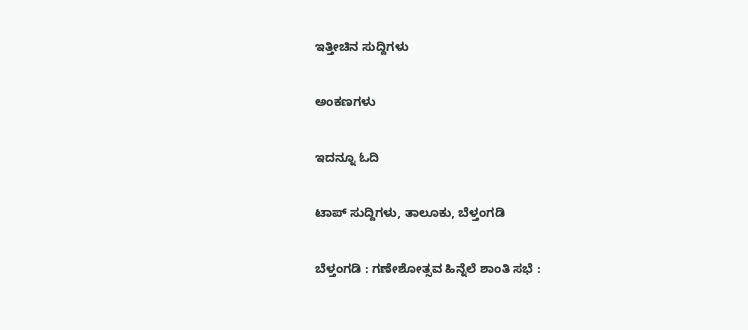ಇತ್ತೀಚಿನ ಸುದ್ದಿಗಳು

ಅಂಕಣಗಳು

ಇದನ್ನೂ ಓದಿ

ಟಾಪ್ ಸುದ್ದಿಗಳು, ತಾಲೂಕು, ಬೆಳ್ತಂಗಡಿ

ಬೆಳ್ತಂಗಡಿ : ಗಣೇಶೋತ್ಸವ ಹಿನ್ನೆಲೆ ಶಾಂತಿ ಸಭೆ :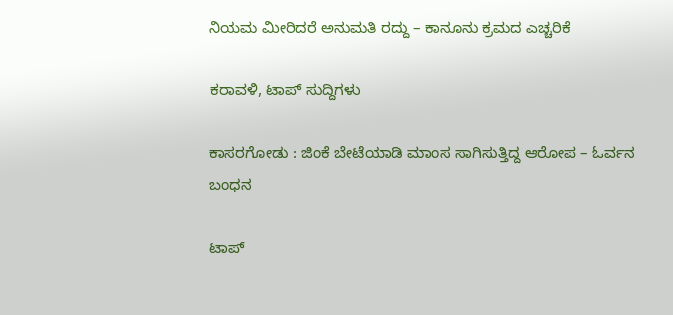ನಿಯಮ ಮೀರಿದರೆ ಅನುಮತಿ ರದ್ದು – ಕಾನೂನು ಕ್ರಮದ ಎಚ್ಚರಿಕೆ

ಕರಾವಳಿ, ಟಾಪ್ ಸುದ್ದಿಗಳು

ಕಾಸರಗೋಡು : ಜಿಂಕೆ ಬೇಟೆಯಾಡಿ ಮಾಂಸ ಸಾಗಿಸುತ್ತಿದ್ದ ಆರೋಪ – ಓರ್ವನ ಬಂಧನ

ಟಾಪ್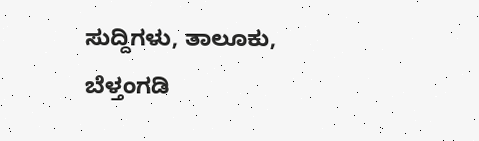ಸುದ್ದಿಗಳು, ತಾಲೂಕು, ಬೆಳ್ತಂಗಡಿ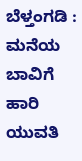ಬೆಳ್ತಂಗಡಿ : ಮನೆಯ ಬಾವಿಗೆ ಹಾರಿ ಯುವತಿ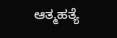ಆತ್ಮಹತ್ಯೆ